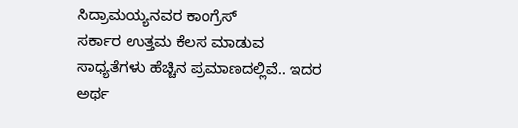ಸಿದ್ರಾಮಯ್ಯನವರ ಕಾಂಗ್ರೆಸ್
ಸರ್ಕಾರ ಉತ್ತಮ ಕೆಲಸ ಮಾಡುವ
ಸಾಧ್ಯತೆಗಳು ಹೆಚ್ಚಿನ ಪ್ರಮಾಣದಲ್ಲಿವೆ.. ಇದರ
ಅರ್ಥ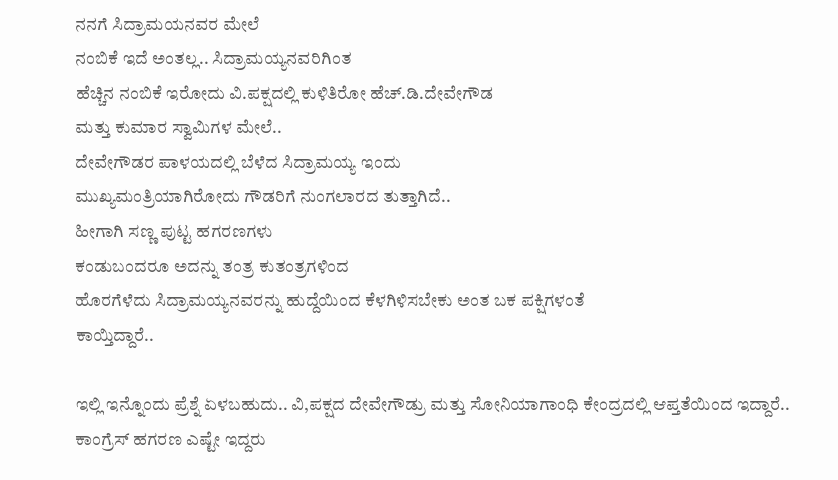ನನಗೆ ಸಿದ್ರಾಮಯನವರ ಮೇಲೆ
ನಂಬಿಕೆ ಇದೆ ಅಂತಲ್ಲ.. ಸಿದ್ರಾಮಯ್ಯನವರಿಗಿಂತ
ಹೆಚ್ಚಿನ ನಂಬಿಕೆ ಇರೋದು ವಿ.ಪಕ್ಷದಲ್ಲಿ ಕುಳಿತಿರೋ ಹೆಚ್.ಡಿ.ದೇವೇಗೌಡ
ಮತ್ತು ಕುಮಾರ ಸ್ವಾಮಿಗಳ ಮೇಲೆ..
ದೇವೇಗೌಡರ ಪಾಳಯದಲ್ಲಿ ಬೆಳೆದ ಸಿದ್ರಾಮಯ್ಯ ಇಂದು
ಮುಖ್ಯಮಂತ್ರಿಯಾಗಿರೋದು ಗೌಡರಿಗೆ ನುಂಗಲಾರದ ತುತ್ತಾಗಿದೆ..
ಹೀಗಾಗಿ ಸಣ್ಣ ಪುಟ್ಟ ಹಗರಣಗಳು
ಕಂಡುಬಂದರೂ ಅದನ್ನು ತಂತ್ರ ಕುತಂತ್ರಗಳಿಂದ
ಹೊರಗೆಳೆದು ಸಿದ್ರಾಮಯ್ಯನವರನ್ನು ಹುದ್ದೆಯಿಂದ ಕೆಳಗಿಳಿಸಬೇಕು ಅಂತ ಬಕ ಪಕ್ಷಿಗಳಂತೆ
ಕಾಯ್ತಿದ್ದಾರೆ..

ಇಲ್ಲಿ ಇನ್ನೊಂದು ಪ್ರೆಶ್ನೆ ಏಳಬಹುದು.. ವಿ,ಪಕ್ಷದ ದೇವೇಗೌಡ್ರು ಮತ್ತು ಸೋನಿಯಾಗಾಂಧಿ ಕೇಂದ್ರದಲ್ಲಿ ಆಪ್ತತೆಯಿಂದ ಇದ್ದಾರೆ.. ಕಾಂಗ್ರೆಸ್ ಹಗರಣ ಎಷ್ಟೇ ಇದ್ದರು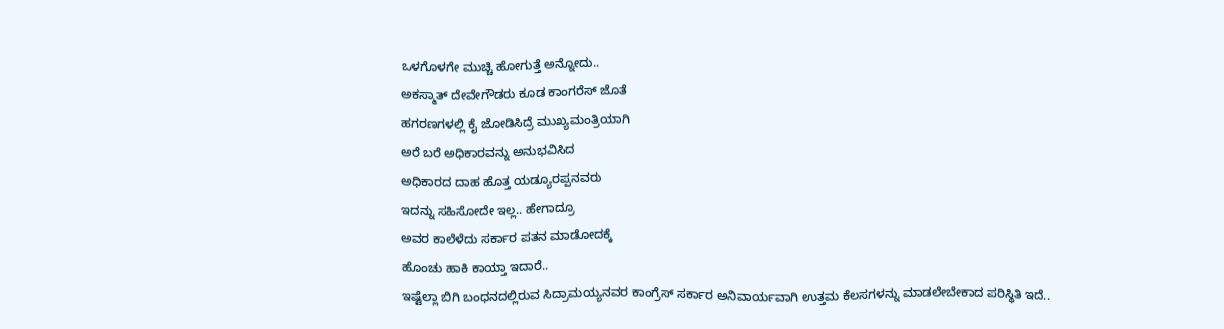ಒಳಗೊಳಗೇ ಮುಚ್ಚಿ ಹೋಗುತ್ತೆ ಅನ್ನೋದು..
ಅಕಸ್ಮಾತ್ ದೇವೇಗೌಡರು ಕೂಡ ಕಾಂಗರೆಸ್ ಜೊತೆ
ಹಗರಣಗಳಲ್ಲಿ ಕೈ ಜೋಡಿಸಿದ್ರೆ ಮುಖ್ಯಮಂತ್ರಿಯಾಗಿ
ಅರೆ ಬರೆ ಅಧಿಕಾರವನ್ನು ಅನುಭವಿಸಿದ
ಅಧಿಕಾರದ ದಾಹ ಹೊತ್ತ ಯಡ್ಯೂರಪ್ಪನವರು
ಇದನ್ನು ಸಹಿಸೋದೇ ಇಲ್ಲ.. ಹೇಗಾದ್ರೂ
ಅವರ ಕಾಲೆಳೆದು ಸರ್ಕಾರ ಪತನ ಮಾಡೋದಕ್ಕೆ
ಹೊಂಚು ಹಾಕಿ ಕಾಯ್ತಾ ಇದಾರೆ..
ಇಷ್ಟೆಲ್ಲಾ ಬಿಗಿ ಬಂಧನದಲ್ಲಿರುವ ಸಿದ್ರಾಮಯ್ಯನವರ ಕಾಂಗ್ರೆಸ್ ಸರ್ಕಾರ ಅನಿವಾರ್ಯವಾಗಿ ಉತ್ತಮ ಕೆಲಸಗಳನ್ನು ಮಾಡಲೇಬೇಕಾದ ಪರಿಸ್ಥಿತಿ ಇದೆ..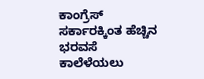ಕಾಂಗ್ರೆಸ್ ಸರ್ಕಾರಕ್ಕಿಂತ ಹೆಚ್ಚಿನ ಭರವಸೆ ಕಾಲೆಳೆಯಲು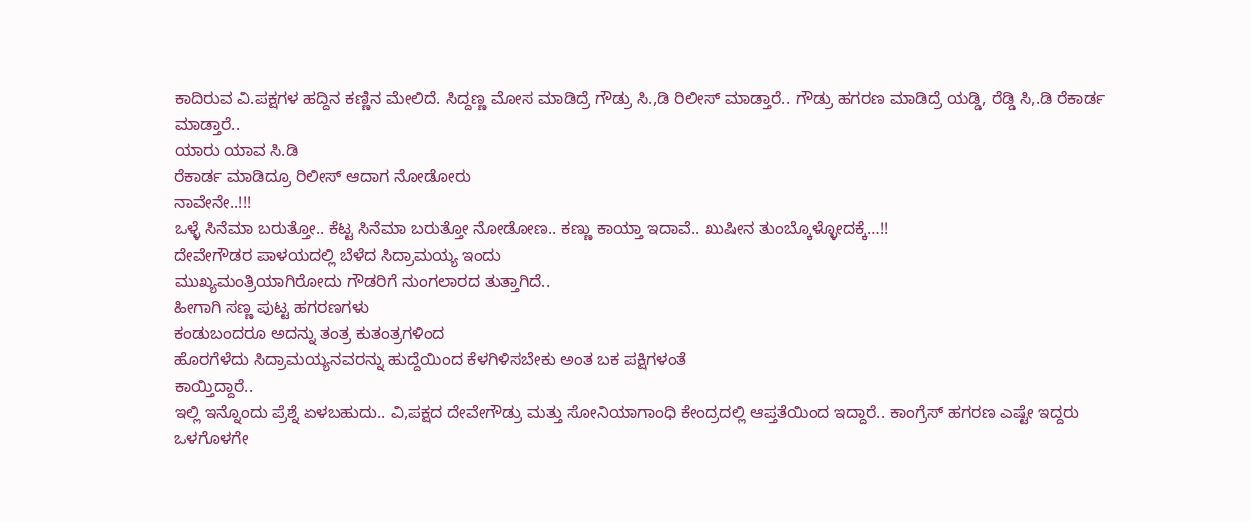ಕಾದಿರುವ ವಿ.ಪಕ್ಷಗಳ ಹದ್ದಿನ ಕಣ್ಣಿನ ಮೇಲಿದೆ. ಸಿದ್ದಣ್ಣ ಮೋಸ ಮಾಡಿದ್ರೆ ಗೌಡ್ರು ಸಿ.,ಡಿ ರಿಲೀಸ್ ಮಾಡ್ತಾರೆ.. ಗೌಡ್ರು ಹಗರಣ ಮಾಡಿದ್ರೆ ಯಡ್ಡಿ, ರೆಡ್ಡಿ ಸಿ,.ಡಿ ರೆಕಾರ್ಡ ಮಾಡ್ತಾರೆ..
ಯಾರು ಯಾವ ಸಿ.ಡಿ
ರೆಕಾರ್ಡ ಮಾಡಿದ್ರೂ ರಿಲೀಸ್ ಆದಾಗ ನೋಡೋರು
ನಾವೇನೇ..!!!
ಒಳ್ಳೆ ಸಿನೆಮಾ ಬರುತ್ತೋ.. ಕೆಟ್ಟ ಸಿನೆಮಾ ಬರುತ್ತೋ ನೋಡೋಣ.. ಕಣ್ಣು ಕಾಯ್ತಾ ಇದಾವೆ.. ಖುಷೀನ ತುಂಬ್ಕೊಳ್ಳೋದಕ್ಕೆ…!!
ದೇವೇಗೌಡರ ಪಾಳಯದಲ್ಲಿ ಬೆಳೆದ ಸಿದ್ರಾಮಯ್ಯ ಇಂದು
ಮುಖ್ಯಮಂತ್ರಿಯಾಗಿರೋದು ಗೌಡರಿಗೆ ನುಂಗಲಾರದ ತುತ್ತಾಗಿದೆ..
ಹೀಗಾಗಿ ಸಣ್ಣ ಪುಟ್ಟ ಹಗರಣಗಳು
ಕಂಡುಬಂದರೂ ಅದನ್ನು ತಂತ್ರ ಕುತಂತ್ರಗಳಿಂದ
ಹೊರಗೆಳೆದು ಸಿದ್ರಾಮಯ್ಯನವರನ್ನು ಹುದ್ದೆಯಿಂದ ಕೆಳಗಿಳಿಸಬೇಕು ಅಂತ ಬಕ ಪಕ್ಷಿಗಳಂತೆ
ಕಾಯ್ತಿದ್ದಾರೆ..
ಇಲ್ಲಿ ಇನ್ನೊಂದು ಪ್ರೆಶ್ನೆ ಏಳಬಹುದು.. ವಿ,ಪಕ್ಷದ ದೇವೇಗೌಡ್ರು ಮತ್ತು ಸೋನಿಯಾಗಾಂಧಿ ಕೇಂದ್ರದಲ್ಲಿ ಆಪ್ತತೆಯಿಂದ ಇದ್ದಾರೆ.. ಕಾಂಗ್ರೆಸ್ ಹಗರಣ ಎಷ್ಟೇ ಇದ್ದರು ಒಳಗೊಳಗೇ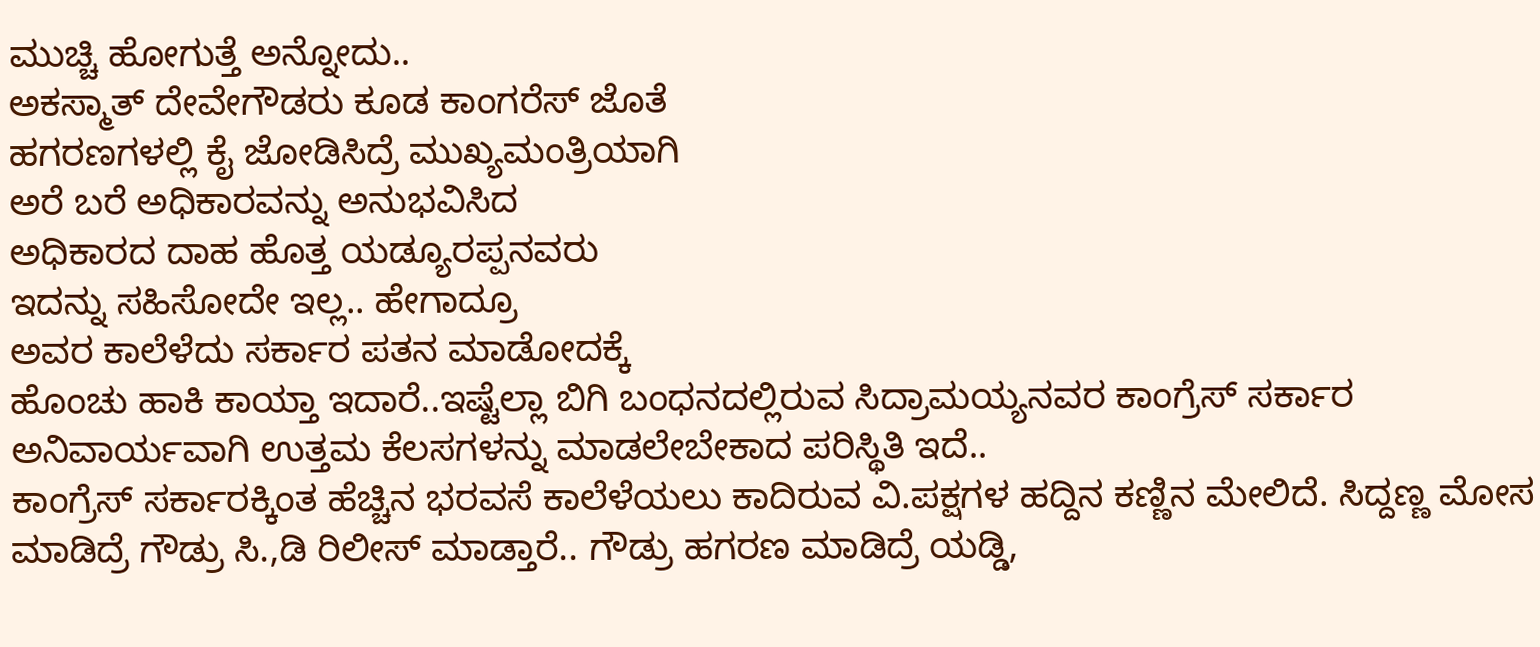ಮುಚ್ಚಿ ಹೋಗುತ್ತೆ ಅನ್ನೋದು..
ಅಕಸ್ಮಾತ್ ದೇವೇಗೌಡರು ಕೂಡ ಕಾಂಗರೆಸ್ ಜೊತೆ
ಹಗರಣಗಳಲ್ಲಿ ಕೈ ಜೋಡಿಸಿದ್ರೆ ಮುಖ್ಯಮಂತ್ರಿಯಾಗಿ
ಅರೆ ಬರೆ ಅಧಿಕಾರವನ್ನು ಅನುಭವಿಸಿದ
ಅಧಿಕಾರದ ದಾಹ ಹೊತ್ತ ಯಡ್ಯೂರಪ್ಪನವರು
ಇದನ್ನು ಸಹಿಸೋದೇ ಇಲ್ಲ.. ಹೇಗಾದ್ರೂ
ಅವರ ಕಾಲೆಳೆದು ಸರ್ಕಾರ ಪತನ ಮಾಡೋದಕ್ಕೆ
ಹೊಂಚು ಹಾಕಿ ಕಾಯ್ತಾ ಇದಾರೆ..ಇಷ್ಟೆಲ್ಲಾ ಬಿಗಿ ಬಂಧನದಲ್ಲಿರುವ ಸಿದ್ರಾಮಯ್ಯನವರ ಕಾಂಗ್ರೆಸ್ ಸರ್ಕಾರ ಅನಿವಾರ್ಯವಾಗಿ ಉತ್ತಮ ಕೆಲಸಗಳನ್ನು ಮಾಡಲೇಬೇಕಾದ ಪರಿಸ್ಥಿತಿ ಇದೆ..
ಕಾಂಗ್ರೆಸ್ ಸರ್ಕಾರಕ್ಕಿಂತ ಹೆಚ್ಚಿನ ಭರವಸೆ ಕಾಲೆಳೆಯಲು ಕಾದಿರುವ ವಿ.ಪಕ್ಷಗಳ ಹದ್ದಿನ ಕಣ್ಣಿನ ಮೇಲಿದೆ. ಸಿದ್ದಣ್ಣ ಮೋಸ ಮಾಡಿದ್ರೆ ಗೌಡ್ರು ಸಿ.,ಡಿ ರಿಲೀಸ್ ಮಾಡ್ತಾರೆ.. ಗೌಡ್ರು ಹಗರಣ ಮಾಡಿದ್ರೆ ಯಡ್ಡಿ,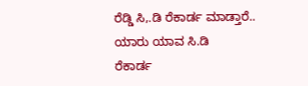ರೆಡ್ಡಿ ಸಿ,.ಡಿ ರೆಕಾರ್ಡ ಮಾಡ್ತಾರೆ..
ಯಾರು ಯಾವ ಸಿ.ಡಿ
ರೆಕಾರ್ಡ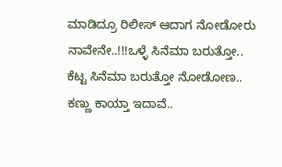ಮಾಡಿದ್ರೂ ರಿಲೀಸ್ ಆದಾಗ ನೋಡೋರು
ನಾವೇನೇ..!!!ಒಳ್ಳೆ ಸಿನೆಮಾ ಬರುತ್ತೋ.. ಕೆಟ್ಟ ಸಿನೆಮಾ ಬರುತ್ತೋ ನೋಡೋಣ.. ಕಣ್ಣು ಕಾಯ್ತಾ ಇದಾವೆ..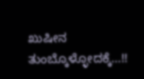ಖುಷೀನ ತುಂಬ್ಕೊಳ್ಳೋದಕ್ಕೆ…!!